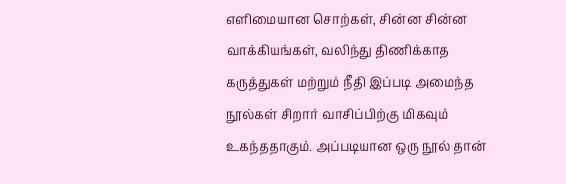எளிமையான சொற்கள், சின்ன சின்ன வாக்கியங்கள், வலிந்து திணிக்காத கருத்துகள் மற்றும் நீதி இப்படி அமைந்த நூல்கள் சிறார் வாசிப்பிற்கு மிகவும் உகந்ததாகும். அப்படியான ஒரு நூல் தான்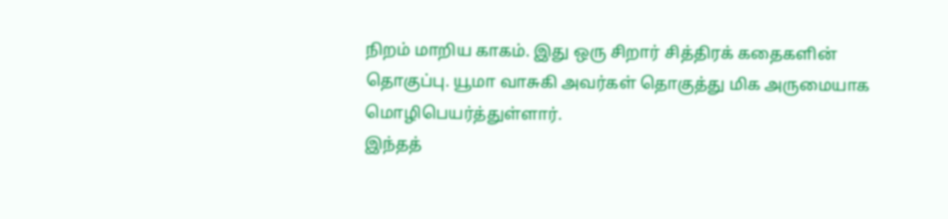நிறம் மாறிய காகம். இது ஒரு சிறார் சித்திரக் கதைகளின் தொகுப்பு. யூமா வாசுகி அவர்கள் தொகுத்து மிக அருமையாக மொழிபெயர்த்துள்ளார்.
இந்தத்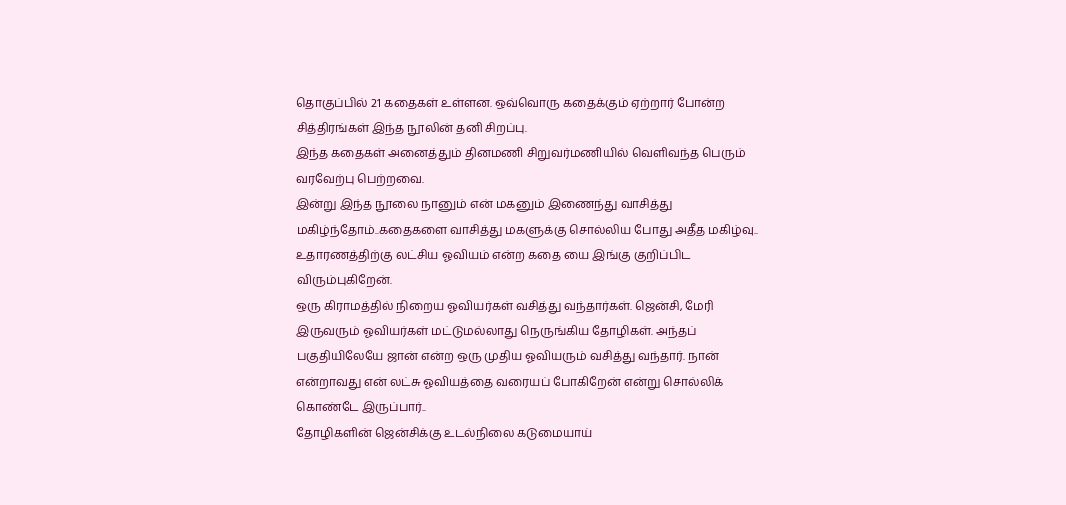தொகுப்பில் 21 கதைகள் உள்ளன. ஒவ்வொரு கதைக்கும் ஏற்றார் போன்ற சித்திரங்கள் இந்த நூலின் தனி சிறப்பு.
இந்த கதைகள் அனைத்தும் தினமணி சிறுவர்மணியில் வெளிவந்த பெரும் வரவேற்பு பெற்றவை.
இன்று இந்த நூலை நானும் என் மகனும் இணைந்து வாசித்து மகிழ்ந்தோம்..கதைகளை வாசித்து மகளுக்கு சொல்லிய போது அதீத மகிழ்வு..
உதாரணத்திற்கு லட்சிய ஓவியம் என்ற கதை யை இங்கு குறிப்பிட விரும்புகிறேன்.
ஒரு கிராமத்தில் நிறைய ஓவியர்கள் வசித்து வந்தார்கள். ஜென்சி, மேரி இருவரும் ஓவியர்கள் மட்டுமல்லாது நெருங்கிய தோழிகள். அந்தப் பகுதியிலேயே ஜான் என்ற ஒரு முதிய ஓவியரும் வசித்து வந்தார். நான் என்றாவது என் லட்சு ஓவியத்தை வரையப் போகிறேன் என்று சொல்லிக் கொண்டே இருப்பார்..
தோழிகளின் ஜென்சிக்கு உடல்நிலை கடுமையாய்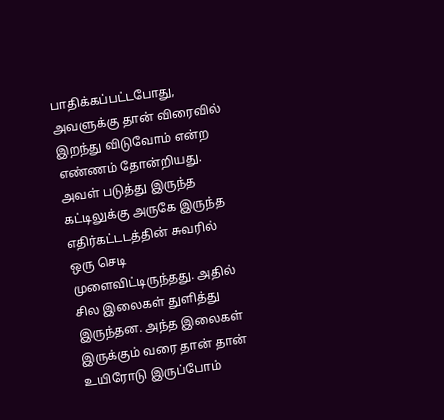பாதிக்கப்பட்டபோது, அவளுக்கு தான் விரைவில் இறந்து விடுவோம் என்ற எண்ணம் தோன்றியது. அவள் படுத்து இருந்த கட்டிலுக்கு அருகே இருந்த எதிர்கட்டடத்தின் சுவரில் ஒரு செடி முளைவிட்டிருந்தது. அதில் சில இலைகள் துளித்து இருந்தன. அந்த இலைகள் இருக்கும் வரை தான் தான் உயிரோடு இருப்போம்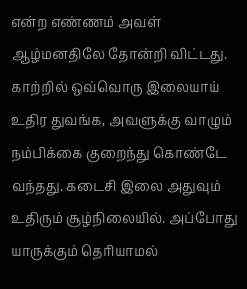என்ற எண்ணம் அவள் ஆழ்மனதிலே தோன்றி விட்டது. காற்றில் ஒவ்வொரு இலையாய் உதிர துவங்க, அவளுக்கு வாழும் நம்பிக்கை குறைந்து கொண்டே வந்தது. கடைசி இலை அதுவும் உதிரும் சூழ்நிலையில். அப்போது யாருக்கும் தெரியாமல்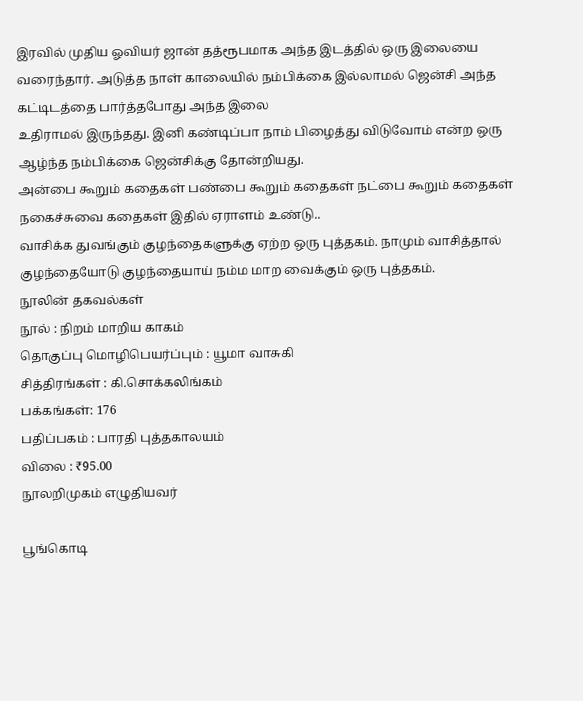இரவில் முதிய ஓவியர் ஜான் தத்ரூபமாக அந்த இடத்தில் ஒரு இலையை வரைந்தார். அடுத்த நாள் காலையில் நம்பிக்கை இல்லாமல் ஜென்சி அந்த கட்டிடத்தை பார்த்தபோது அந்த இலை
உதிராமல் இருந்தது. இனி கண்டிப்பா நாம் பிழைத்து விடுவோம் என்ற ஒரு ஆழ்ந்த நம்பிக்கை ஜென்சிக்கு தோன்றியது.
அன்பை கூறும் கதைகள் பண்பை கூறும் கதைகள் நட்பை கூறும் கதைகள் நகைச்சுவை கதைகள் இதில் ஏராளம் உண்டு..
வாசிக்க துவங்கும் குழந்தைகளுக்கு ஏற்ற ஒரு புத்தகம். நாமும் வாசித்தால் குழந்தையோடு குழந்தையாய் நம்ம மாற வைக்கும் ஒரு புத்தகம்.
நூலின் தகவல்கள்
நூல் : நிறம் மாறிய காகம்
தொகுப்பு மொழிபெயர்ப்பும் : யூமா வாசுகி
சித்திரங்கள் : கி.சொக்கலிங்கம்
பக்கங்கள்: 176
பதிப்பகம் : பாரதி புத்தகாலயம்
விலை : ₹95.00
நூலறிமுகம் எழுதியவர்

பூங்கொடி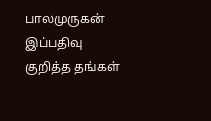பாலமுருகன்
இப்பதிவு குறித்த தங்கள்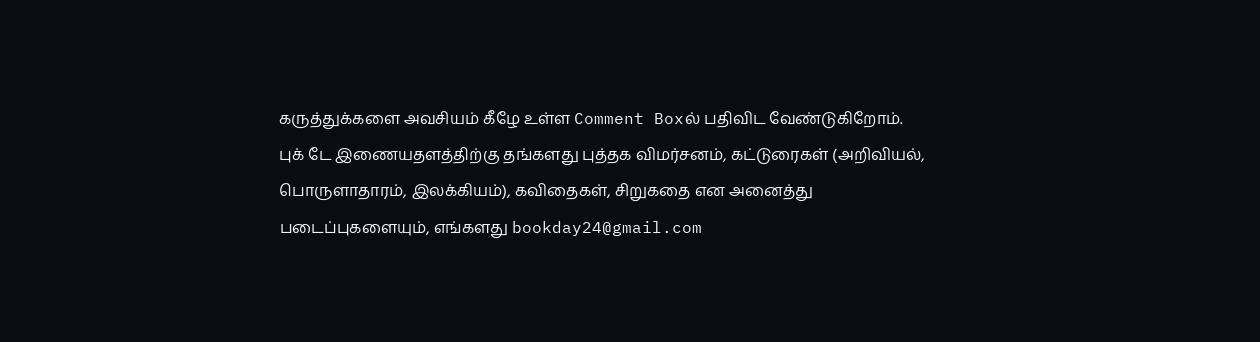கருத்துக்களை அவசியம் கீழே உள்ள Comment Boxல் பதிவிட வேண்டுகிறோம்.
புக் டே இணையதளத்திற்கு தங்களது புத்தக விமர்சனம், கட்டுரைகள் (அறிவியல், பொருளாதாரம், இலக்கியம்), கவிதைகள், சிறுகதை என அனைத்து படைப்புகளையும், எங்களது bookday24@gmail.com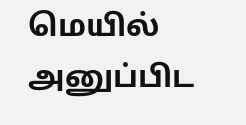மெயில் அனுப்பிட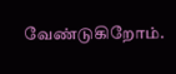வேண்டுகிறோம்.